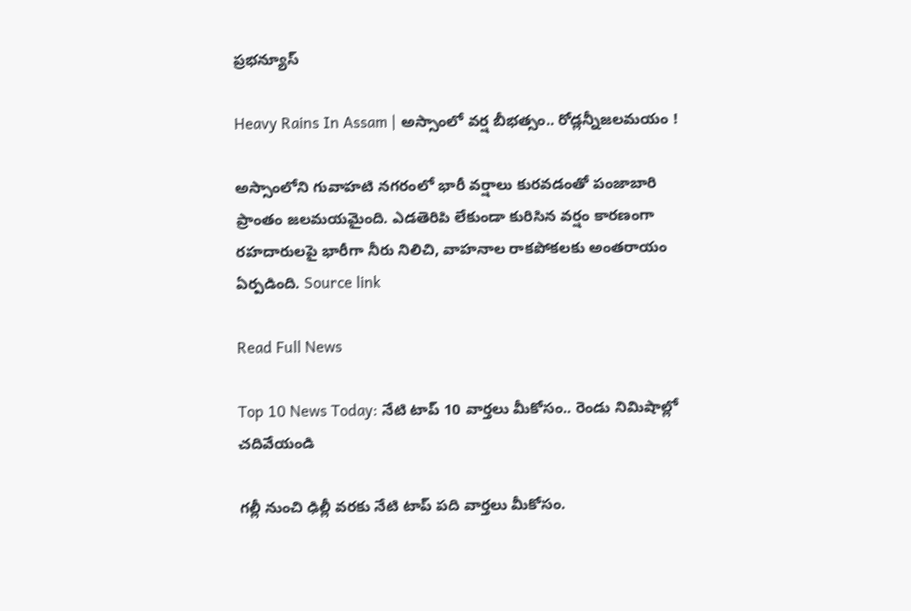ప్రభన్యూస్

Heavy Rains In Assam | అస్సాంలో వర్ష బీభత్సం.. రోడ్లన్నీజలమయం !

అస్సాంలోని గువాహటి నగరంలో భారీ వర్షాలు కురవడంతో పంజాబారి ప్రాంతం జలమయమైంది. ఎడతెరిపి లేకుండా కురిసిన వర్షం కారణంగా రహదారులపై భారీగా నీరు నిలిచి, వాహనాల రాకపోకలకు అంతరాయం ఏర్పడింది. Source link

Read Full News

Top 10 News Today: నేటి టాప్ 10 వార్తలు మీకోసం.. రెండు నిమిషాల్లో చదివేయండి

గల్లీ నుంచి ఢిల్లీ వరకు నేటి టాప్ పది వార్తలు మీకోసం.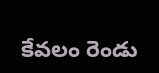కేవలం రెండు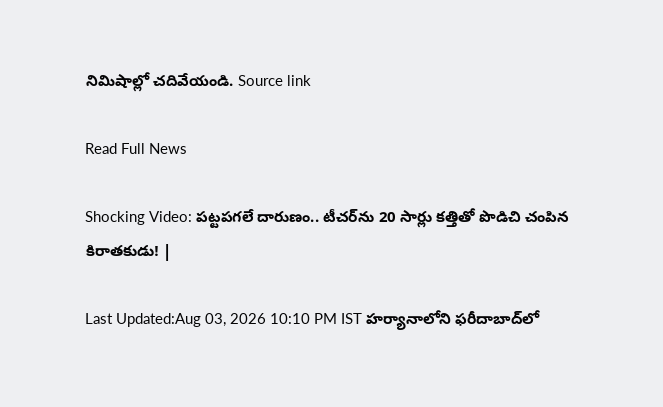నిమిషాల్లో చదివేయండి. Source link

Read Full News

Shocking Video: పట్టపగలే దారుణం.. టీచర్‌ను 20 సార్లు కత్తితో పొడిచి చంపిన కిరాతకుడు! |

Last Updated:Aug 03, 2026 10:10 PM IST హర్యానాలోని ఫరీదాబాద్‌లో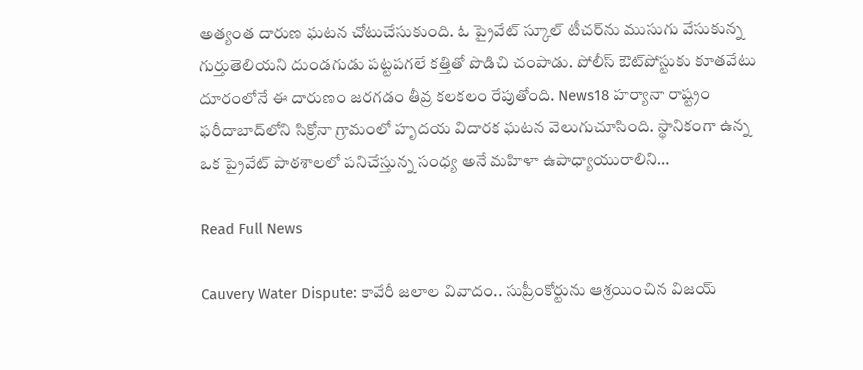అత్యంత దారుణ ఘటన చోటుచేసుకుంది. ఓ ప్రైవేట్ స్కూల్ టీచర్‌ను ముసుగు వేసుకున్న గుర్తుతెలియని దుండగుడు పట్టపగలే కత్తితో పొడిచి చంపాడు. పోలీస్ ఔట్‌పోస్టుకు కూతవేటు దూరంలోనే ఈ దారుణం జరగడం తీవ్ర కలకలం రేపుతోంది. News18 హర్యానా రాష్ట్రం ఫరీదాబాద్‌లోని సిక్రోనా గ్రామంలో హృదయ విదారక ఘటన వెలుగుచూసింది. స్థానికంగా ఉన్న ఒక ప్రైవేట్ పాఠశాలలో పనిచేస్తున్న సంధ్య అనే మహిళా ఉపాధ్యాయురాలిని…

Read Full News

Cauvery Water Dispute: కావేరీ జలాల వివాదం.. సుప్రీంకోర్టును ఆశ్రయించిన విజయ్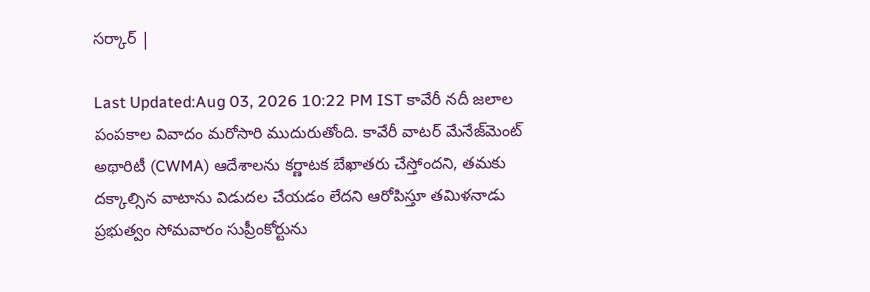సర్కార్ |

Last Updated:Aug 03, 2026 10:22 PM IST కావేరీ నదీ జలాల పంపకాల వివాదం మరోసారి ముదురుతోంది. కావేరీ వాటర్ మేనేజ్‌మెంట్ అథారిటీ (CWMA) ఆదేశాలను కర్ణాటక బేఖాతరు చేస్తోందని, తమకు దక్కాల్సిన వాటాను విడుదల చేయడం లేదని ఆరోపిస్తూ తమిళనాడు ప్రభుత్వం సోమవారం సుప్రీంకోర్టును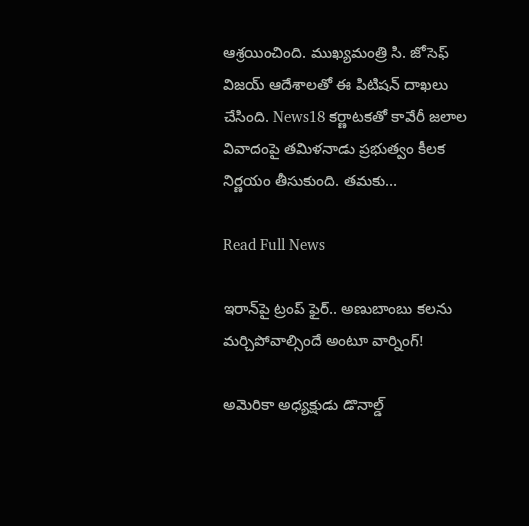ఆశ్రయించింది. ముఖ్యమంత్రి సి. జోసెఫ్ విజయ్ ఆదేశాలతో ఈ పిటిషన్ దాఖలు చేసింది. News18 కర్ణాటకతో కావేరీ జలాల వివాదంపై తమిళనాడు ప్రభుత్వం కీలక నిర్ణయం తీసుకుంది. తమకు…

Read Full News

ఇరాన్‌పై ట్రంప్ ఫైర్.. అణుబాంబు కలను మర్చిపోవాల్సిందే అంటూ వార్నింగ్!

అమెరికా అధ్యక్షుడు డొనాల్డ్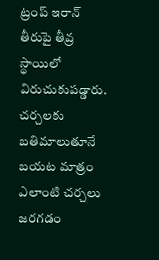ట్రంప్ ఇరాన్ తీరుపై తీవ్ర స్థాయిలో విరుచుకుపడ్డారు. చర్చలకు బతిమాలుతూనే బయట మాత్రం ఎలాంటి చర్చలు జరగడం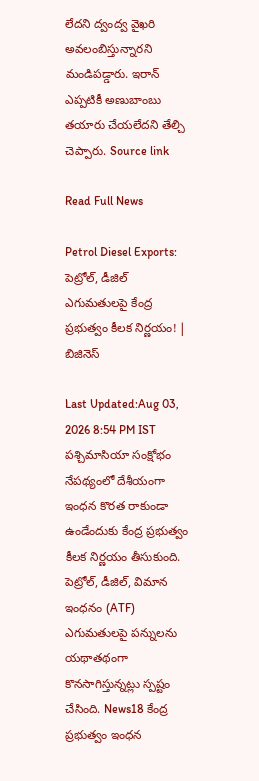లేదని ద్వంద్వ వైఖరి అవలంబిస్తున్నారని మండిపడ్డారు. ఇరాన్ ఎప్పటికీ అణుబాంబు తయారు చేయలేదని తేల్చి చెప్పారు. Source link

Read Full News

Petrol Diesel Exports: పెట్రోల్, డీజిల్ ఎగుమతులపై కేంద్ర ప్రభుత్వం కీలక నిర్ణయం! | బిజినెస్

Last Updated:Aug 03, 2026 8:54 PM IST పశ్చిమాసియా సంక్షోభం నేపథ్యంలో దేశీయంగా ఇంధన కొరత రాకుండా ఉండేందుకు కేంద్ర ప్రభుత్వం కీలక నిర్ణయం తీసుకుంది. పెట్రోల్, డీజిల్, విమాన ఇంధనం (ATF) ఎగుమతులపై పన్నులను యథాతథంగా కొనసాగిస్తున్నట్లు స్పష్టం చేసింది. News18 కేంద్ర ప్రభుత్వం ఇంధన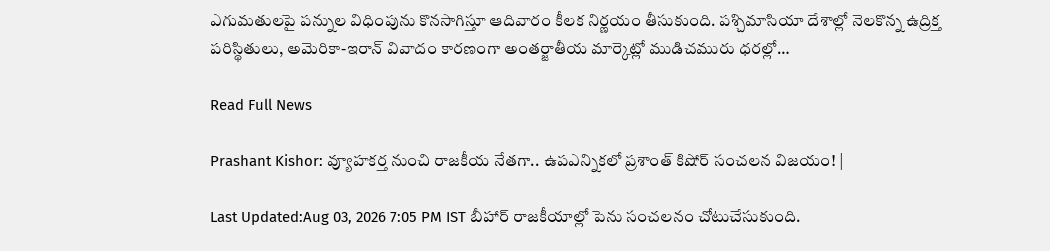ఎగుమతులపై పన్నుల విధింపును కొనసాగిస్తూ ఆదివారం కీలక నిర్ణయం తీసుకుంది. పశ్చిమాసియా దేశాల్లో నెలకొన్న ఉద్రిక్త పరిస్థితులు, అమెరికా-ఇరాన్ వివాదం కారణంగా అంతర్జాతీయ మార్కెట్లో ముడిచమురు ధరల్లో…

Read Full News

Prashant Kishor: వ్యూహకర్త నుంచి రాజకీయ నేతగా.. ఉపఎన్నికలో ప్రశాంత్ కిషోర్ సంచలన విజయం! |

Last Updated:Aug 03, 2026 7:05 PM IST బీహార్ రాజకీయాల్లో పెను సంచలనం చోటుచేసుకుంది.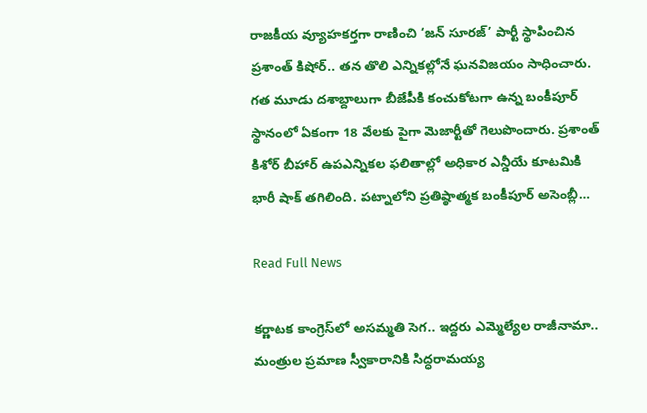రాజకీయ వ్యూహకర్తగా రాణించి ‘జన్ సూరజ్’ పార్టీ స్థాపించిన ప్రశాంత్ కిషోర్.. తన తొలి ఎన్నికల్లోనే ఘనవిజయం సాధించారు. గత మూడు దశాబ్దాలుగా బీజేపీకి కంచుకోటగా ఉన్న బంకీపూర్ స్థానంలో ఏకంగా 18 వేలకు పైగా మెజార్టీతో గెలుపొందారు. ప్రశాంత్ కిశోర్ బీహార్ ఉపఎన్నికల ఫలితాల్లో అధికార ఎన్డీయే కూటమికి భారీ షాక్ తగిలింది. పట్నాలోని ప్రతిష్ఠాత్మక బంకీపూర్ అసెంబ్లీ…

Read Full News

కర్ణాటక కాంగ్రెస్‌లో అసమ్మతి సెగ.. ఇద్దరు ఎమ్మెల్యేల రాజీనామా.. మంత్రుల ప్రమాణ స్వీకారానికి సిద్ధరామయ్య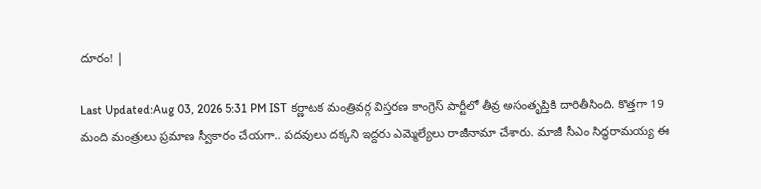దూరం! |

Last Updated:Aug 03, 2026 5:31 PM IST కర్ణాటక మంత్రివర్గ విస్తరణ కాంగ్రెస్ పార్టీలో తీవ్ర అసంతృప్తికి దారితీసింది. కొత్తగా 19 మంది మంత్రులు ప్రమాణ స్వీకారం చేయగా.. పదవులు దక్కని ఇద్దరు ఎమ్మెల్యేలు రాజీనామా చేశారు. మాజీ సీఎం సిద్ధరామయ్య ఈ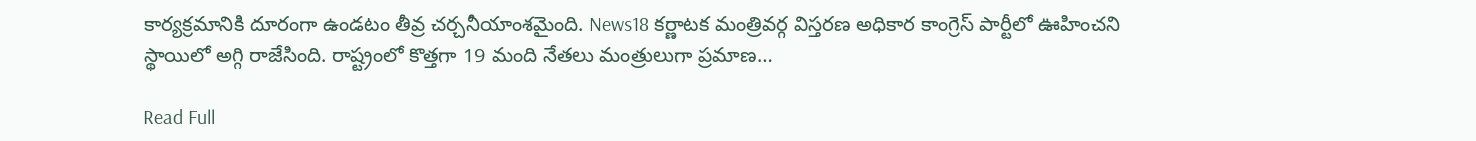కార్యక్రమానికి దూరంగా ఉండటం తీవ్ర చర్చనీయాంశమైంది. News18 కర్ణాటక మంత్రివర్గ విస్తరణ అధికార కాంగ్రెస్ పార్టీలో ఊహించని స్థాయిలో అగ్గి రాజేసింది. రాష్ట్రంలో కొత్తగా 19 మంది నేతలు మంత్రులుగా ప్రమాణ…

Read Full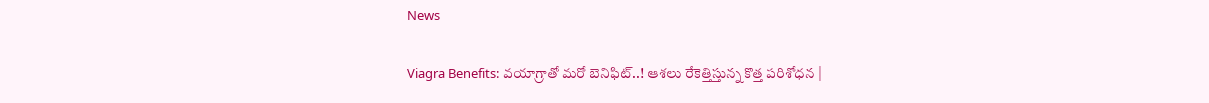News

Viagra Benefits: వయాగ్రాతో మరో బెనిఫిట్..! ఆశలు రేకెత్తిస్తున్న కొత్త పరిశోధన |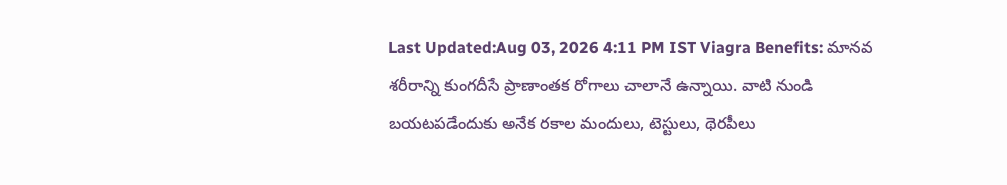Last Updated:Aug 03, 2026 4:11 PM IST Viagra Benefits: మానవ శరీరాన్ని కుంగదీసే ప్రాణాంతక రోగాలు చాలానే ఉన్నాయి. వాటి నుండి బయటపడేందుకు అనేక రకాల మందులు, టెస్టులు, థెరపీలు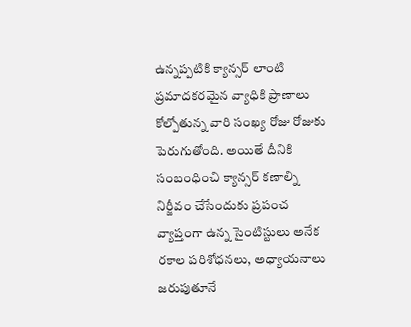ఉన్నప్పటికి క్యాన్సర్ లాంటి ప్రమాదకరమైన వ్యాధికి ప్రాణాలు కోల్పోతున్న వారి సంఖ్య రోజు రోజుకు పెరుగుతోంది. అయితే దీనికి సంబంధించి క్యాన్సర్ కణాల్ని నిర్జీవం చేసేందుకు ప్రపంచ వ్యాప్తంగా ఉన్న సైంటిస్టులు అనేక రకాల పరిశోధనలు, అధ్యాయనాలు జరుపుతూనే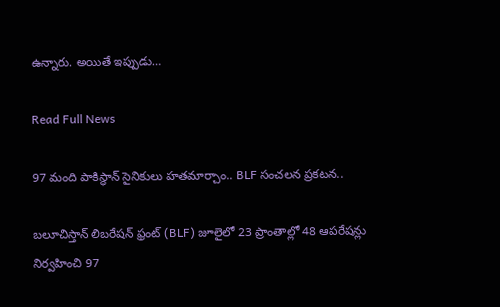ఉన్నారు. అయితే ఇప్పుడు…

Read Full News

97 మంది పాకిస్థాన్ సైనికులు హతమార్చాం.. BLF సంచలన ప్రకటన..

బలూచిస్తాన్ లిబరేషన్ ఫ్రంట్ (BLF) జూలైలో 23 ప్రాంతాల్లో 48 ఆపరేషన్లు నిర్వహించి 97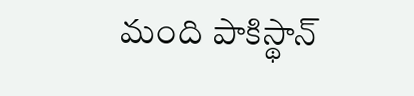మంది పాకిస్థాన్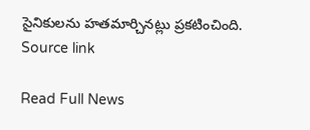సైనికులను హతమార్చినట్లు ప్రకటించింది. Source link

Read Full News